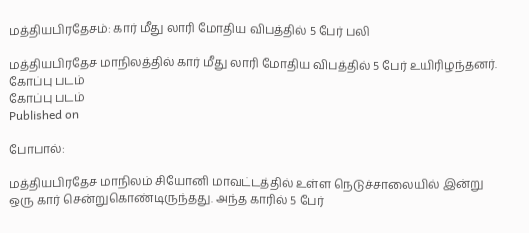மத்தியபிரதேசம்: கார் மீது லாரி மோதிய விபத்தில் 5 பேர் பலி

மத்தியபிரதேச மாநிலத்தில் கார் மீது லாரி மோதிய விபத்தில் 5 பேர் உயிரிழந்தனர்.
கோப்பு படம்
கோப்பு படம்
Published on

போபால்:

மத்தியபிரதேச மாநிலம் சியோனி மாவட்டத்தில் உள்ள நெடுச்சாலையில் இன்று ஒரு கார் சென்றுகொண்டிருந்தது. அந்த காரில் 5 பேர்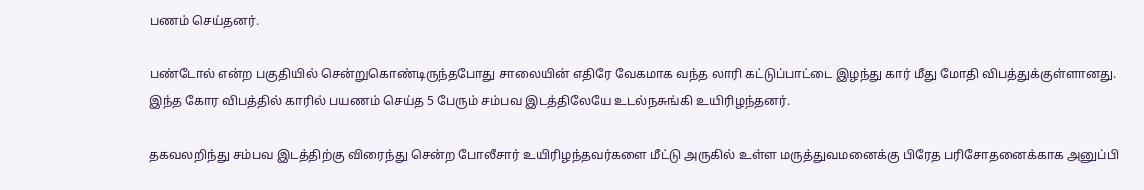பணம் செய்தனர்.

பண்டோல் என்ற பகுதியில் சென்றுகொண்டிருந்தபோது சாலையின் எதிரே வேகமாக வந்த லாரி கட்டுப்பாட்டை இழந்து கார் மீது மோதி விபத்துக்குள்ளானது. இந்த கோர விபத்தில் காரில் பயணம் செய்த 5 பேரும் சம்பவ இடத்திலேயே உடல்நசுங்கி உயிரிழந்தனர்.

தகவலறிந்து சம்பவ இடத்திற்கு விரைந்து சென்ற போலீசார் உயிரிழந்தவர்களை மீட்டு அருகில் உள்ள மருத்துவமனைக்கு பிரேத பரிசோதனைக்காக அனுப்பி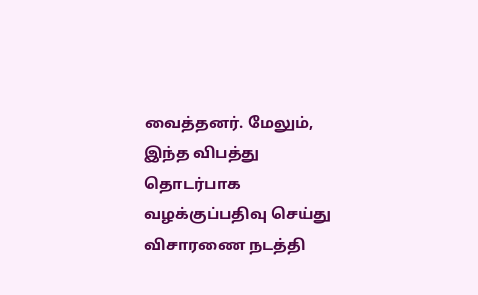வைத்தனர். மேலும், இந்த விபத்து தொடர்பாக வழக்குப்பதிவு செய்து விசாரணை நடத்தி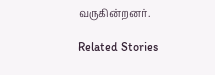வருகின்றனர்.

Related Stories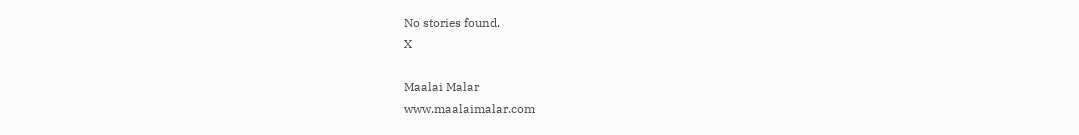No stories found.
X

Maalai Malar
www.maalaimalar.com